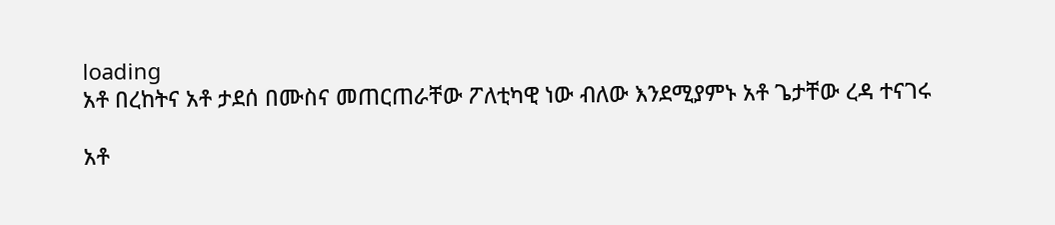loading
አቶ በረከትና አቶ ታደሰ በሙስና መጠርጠራቸው ፖለቲካዊ ነው ብለው እንደሚያምኑ አቶ ጌታቸው ረዳ ተናገሩ

አቶ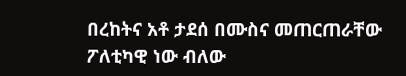በረከትና አቶ ታደሰ በሙስና መጠርጠራቸው ፖለቲካዊ ነው ብለው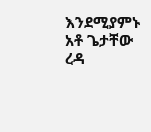እንደሚያምኑ አቶ ጌታቸው ረዳ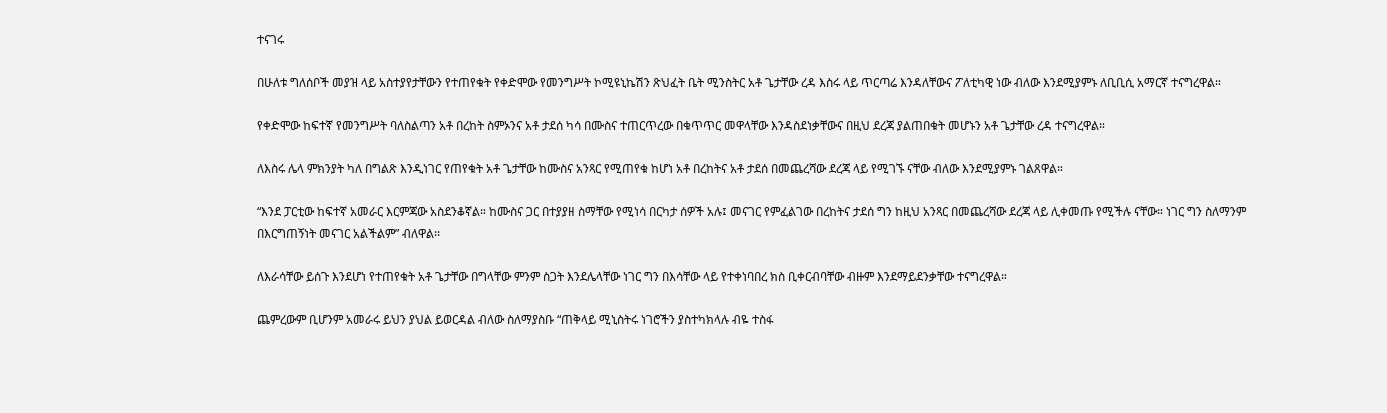ተናገሩ

በሁለቱ ግለሰቦች መያዝ ላይ አስተያየታቸውን የተጠየቁት የቀድሞው የመንግሥት ኮሚዩኒኬሽን ጽህፈት ቤት ሚንስትር አቶ ጌታቸው ረዳ እስሩ ላይ ጥርጣሬ እንዳለቸውና ፖለቲካዊ ነው ብለው እንደሚያምኑ ለቢቢሲ አማርኛ ተናግረዋል።

የቀድሞው ከፍተኛ የመንግሥት ባለስልጣን አቶ በረከት ስምኦንና አቶ ታደሰ ካሳ በሙስና ተጠርጥረው በቁጥጥር መዋላቸው እንዳስደነቃቸውና በዚህ ደረጃ ያልጠበቁት መሆኑን አቶ ጌታቸው ረዳ ተናግረዋል።

ለእስሩ ሌላ ምክንያት ካለ በግልጽ እንዲነገር የጠየቁት አቶ ጌታቸው ከሙስና አንጻር የሚጠየቁ ከሆነ አቶ በረከትና አቶ ታደሰ በመጨረሻው ደረጃ ላይ የሚገኙ ናቸው ብለው እንደሚያምኑ ገልጸዋል።

“እንደ ፓርቲው ከፍተኛ አመራር እርምጃው አስደንቆኛል። ከሙስና ጋር በተያያዘ ስማቸው የሚነሳ በርካታ ሰዎች አሉ፤ መናገር የምፈልገው በረከትና ታደሰ ግን ከዚህ አንጻር በመጨረሻው ደረጃ ላይ ሊቀመጡ የሚችሉ ናቸው። ነገር ግን ስለማንም በእርግጠኝነት መናገር አልችልም” ብለዋል፡፡

ለእራሳቸው ይሰጉ እንደሆነ የተጠየቁት አቶ ጌታቸው በግላቸው ምንም ስጋት እንደሌላቸው ነገር ግን በእሳቸው ላይ የተቀነባበረ ክስ ቢቀርብባቸው ብዙም እንደማይደንቃቸው ተናግረዋል።

ጨምረውም ቢሆንም አመራሩ ይህን ያህል ይወርዳል ብለው ስለማያስቡ “ጠቅላይ ሚኒስትሩ ነገሮችን ያስተካክላሉ ብዬ ተስፋ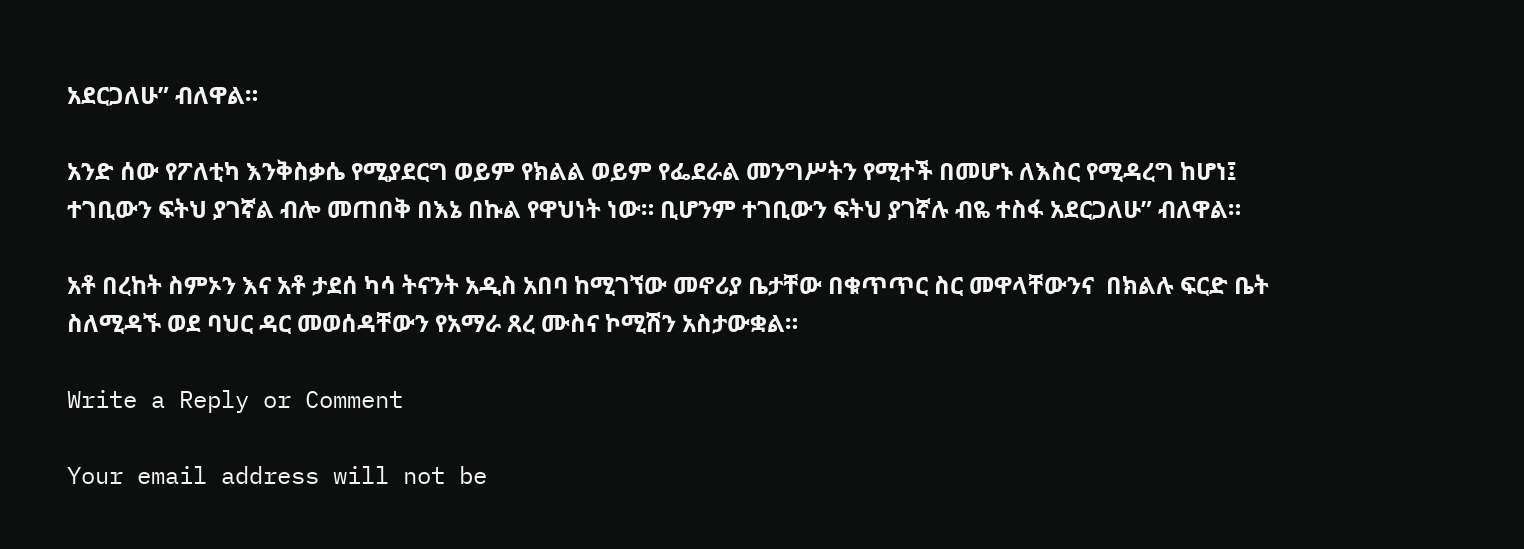አደርጋለሁ” ብለዋል።

አንድ ሰው የፖለቲካ እንቅስቃሴ የሚያደርግ ወይም የክልል ወይም የፌደራል መንግሥትን የሚተች በመሆኑ ለእስር የሚዳረግ ከሆነ፤ ተገቢውን ፍትህ ያገኛል ብሎ መጠበቅ በእኔ በኩል የዋህነት ነው። ቢሆንም ተገቢውን ፍትህ ያገኛሉ ብዬ ተስፋ አደርጋለሁ” ብለዋል።

አቶ በረከት ስምኦን እና አቶ ታደሰ ካሳ ትናንት አዲስ አበባ ከሚገኘው መኖሪያ ቤታቸው በቁጥጥር ስር መዋላቸውንና  በክልሉ ፍርድ ቤት ስለሚዳኙ ወደ ባህር ዳር መወሰዳቸውን የአማራ ጸረ ሙስና ኮሚሽን አስታውቋል።

Write a Reply or Comment

Your email address will not be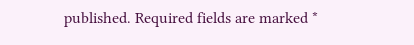published. Required fields are marked *